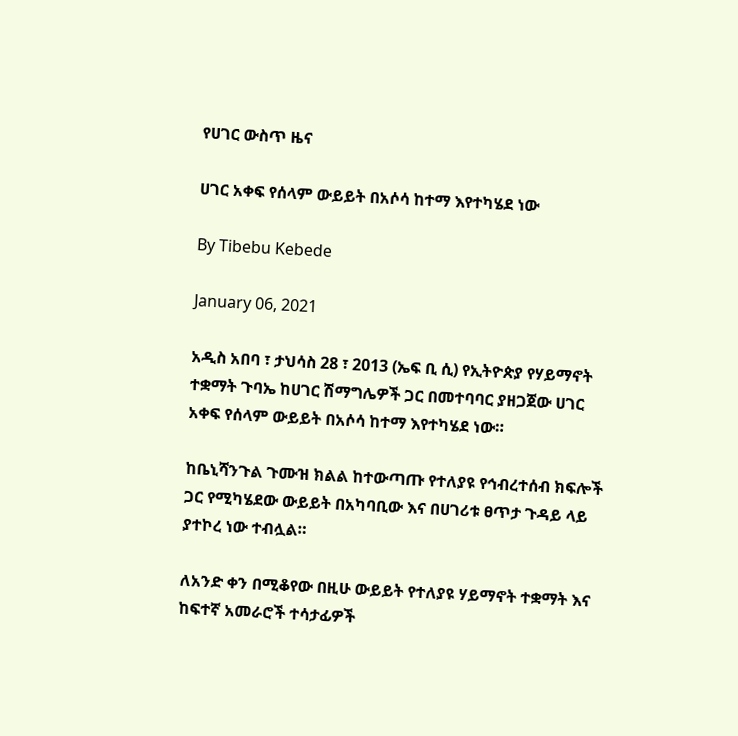የሀገር ውስጥ ዜና

ሀገር አቀፍ የሰላም ውይይት በአሶሳ ከተማ እየተካሄደ ነው

By Tibebu Kebede

January 06, 2021

አዲስ አበባ ፣ ታህሳስ 28 ፣ 2013 (ኤፍ ቢ ሲ) የኢትዮጵያ የሃይማኖት ተቋማት ጉባኤ ከሀገር ሽማግሌዎች ጋር በመተባባር ያዘጋጀው ሀገር አቀፍ የሰላም ውይይት በአሶሳ ከተማ እየተካሄደ ነው።

ከቤኒሻንጉል ጉሙዝ ክልል ከተውጣጡ የተለያዩ የኅብረተሰብ ክፍሎች ጋር የሚካሄደው ውይይት በአካባቢው እና በሀገሪቱ ፀጥታ ጉዳይ ላይ ያተኮረ ነው ተብሏል።

ለአንድ ቀን በሚቆየው በዚሁ ውይይት የተለያዩ ሃይማኖት ተቋማት እና ከፍተኛ አመራሮች ተሳታፊዎች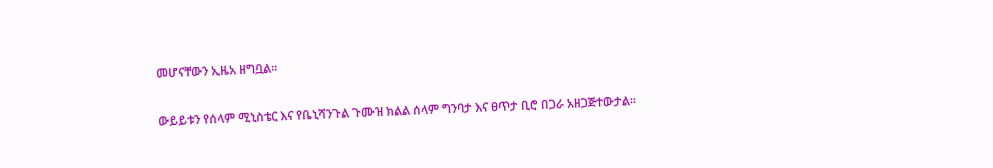መሆናቸውን ኢዜአ ዘግቧል፡፡

ውይይቱን የሰላም ሚኒስቴር እና የቤኒሻንጉል ጉሙዝ ክልል ሰላም ግንባታ እና ፀጥታ ቢሮ በጋራ አዘጋጅተውታል፡፡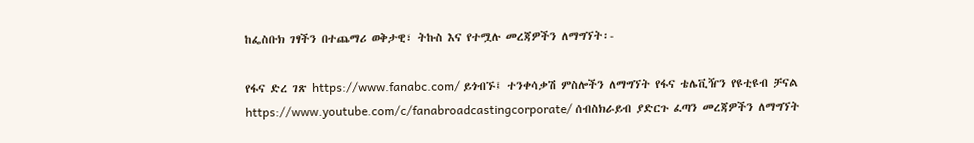ከፌስቡክ ገፃችን በተጨማሪ ወቅታዊ፣ ትኩስ እና የተሟሉ መረጃዎችን ለማግኘት፡-

የፋና ድረ ገጽ https://www.fanabc.com/ ይጎብኙ፤ ተንቀሳቃሽ ምስሎችን ለማግኘት የፋና ቴሌቪዥን የዩቲዩብ ቻናል https://www.youtube.com/c/fanabroadcastingcorporate/ ሰብስክራይብ ያድርጉ ፈጣን መረጃዎችን ለማግኘት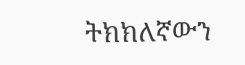ትክክለኛውን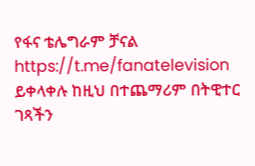የፋና ቴሌግራም ቻናል https://t.me/fanatelevision ይቀላቀሉ ከዚህ በተጨማሪም በትዊተር ገጻችን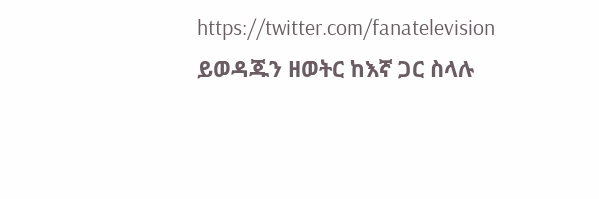https://twitter.com/fanatelevision ይወዳጁን ዘወትር ከእኛ ጋር ስላሉ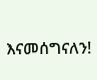እናመሰግናለን!